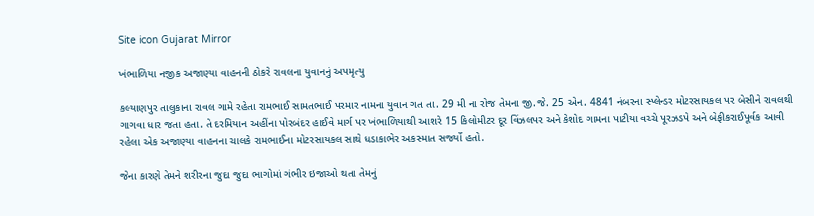Site icon Gujarat Mirror

ખંભાળિયા નજીક અજાણ્યા વાહનની ઠોકરે રાવલના યુવાનનું અપમૃત્યુ

કલ્યાણપુર તાલુકાના રાવલ ગામે રહેતા રામભાઈ સામતભાઈ પરમાર નામના યુવાન ગત તા. 29 મી ના રોજ તેમના જી.જે. 25 એન. 4841 નંબરના સ્પ્લેન્ડર મોટરસાયકલ પર બેસીને રાવલથી ગાગવા ધાર જતા હતા. તે દરમિયાન અહીંના પોરબંદર હાઈવે માર્ગ પર ખંભાળિયાથી આશરે 15 કિલોમીટર દૂર વિંઝલપર અને કેશોદ ગામના પાટીયા વચ્ચે પૂરઝડપે અને બેફીકરાઈપૂર્વક આવી રહેલા એક અજાણ્યા વાહનના ચાલકે રામભાઈના મોટરસાયકલ સાથે ધડાકાભેર અકસ્માત સર્જ્યો હતો.

જેના કારણે તેમને શરીરના જુદા જુદા ભાગોમાં ગંભીર ઇજાઓ થતા તેમનું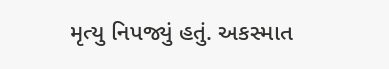મૃત્યુ નિપજ્યું હતું. અકસ્માત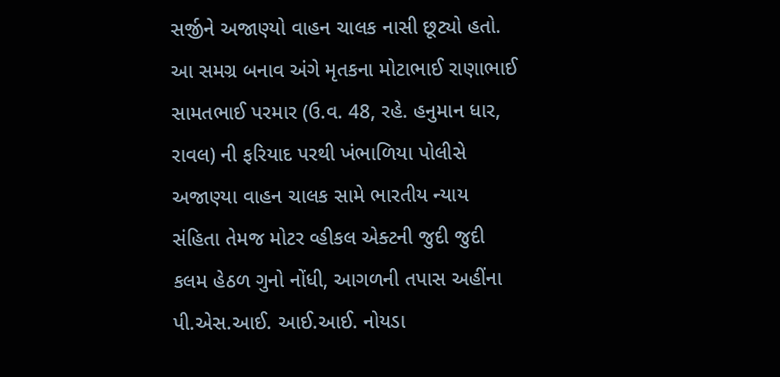સર્જીને અજાણ્યો વાહન ચાલક નાસી છૂટ્યો હતો. આ સમગ્ર બનાવ અંગે મૃતકના મોટાભાઈ રાણાભાઈ સામતભાઈ પરમાર (ઉ.વ. 48, રહે. હનુમાન ધાર, રાવલ) ની ફરિયાદ પરથી ખંભાળિયા પોલીસે અજાણ્યા વાહન ચાલક સામે ભારતીય ન્યાય સંહિતા તેમજ મોટર વ્હીકલ એક્ટની જુદી જુદી કલમ હેઠળ ગુનો નોંધી, આગળની તપાસ અહીંના પી.એસ.આઈ. આઈ.આઈ. નોયડા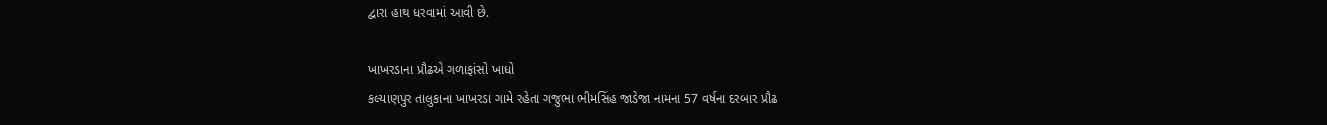દ્વારા હાથ ધરવામાં આવી છે.

ખાખરડાના પ્રૌઢએ ગળાફાંસો ખાધો
કલ્યાણપુર તાલુકાના ખાખરડા ગામે રહેતા ગજુભા ભીમસિંહ જાડેજા નામના 57 વર્ષના દરબાર પ્રૌઢ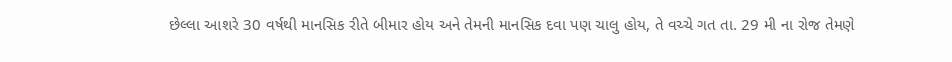છેલ્લા આશરે 30 વર્ષથી માનસિક રીતે બીમાર હોય અને તેમની માનસિક દવા પણ ચાલુ હોય, તે વચ્ચે ગત તા. 29 મી ના રોજ તેમણે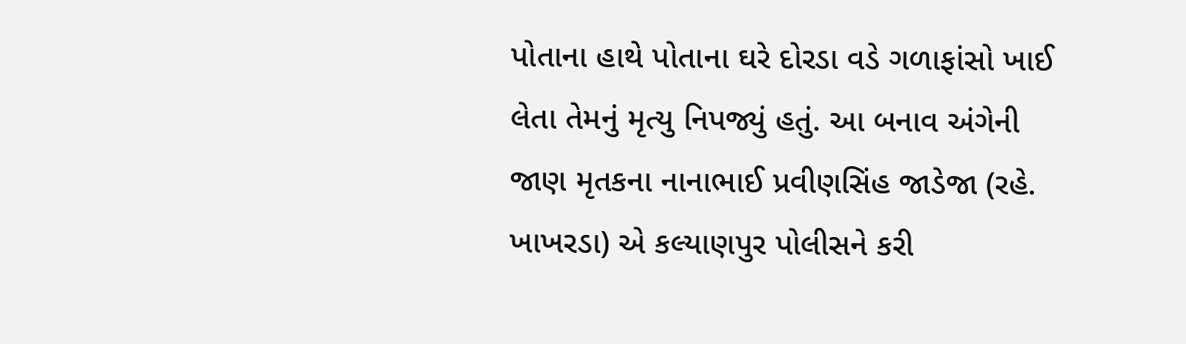પોતાના હાથે પોતાના ઘરે દોરડા વડે ગળાફાંસો ખાઈ લેતા તેમનું મૃત્યુ નિપજ્યું હતું. આ બનાવ અંગેની જાણ મૃતકના નાનાભાઈ પ્રવીણસિંહ જાડેજા (રહે. ખાખરડા) એ કલ્યાણપુર પોલીસને કરી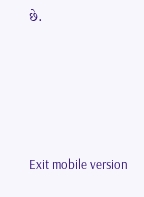છે.





Exit mobile version